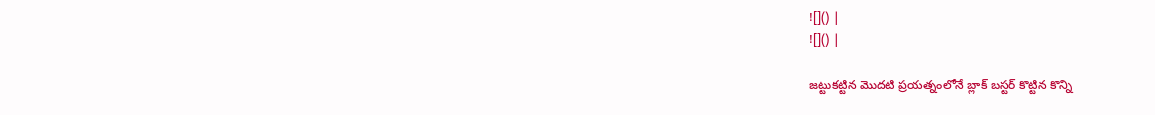![]() |
![]() |

జట్టుకట్టిన మొదటి ప్రయత్నంలోనే బ్లాక్ బస్టర్ కొట్టిన కొన్ని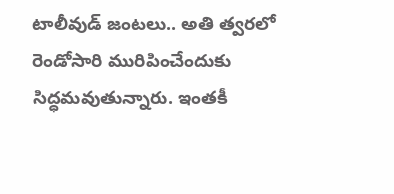టాలీవుడ్ జంటలు.. అతి త్వరలో రెండోసారి మురిపించేందుకు సిద్ధమవుతున్నారు. ఇంతకీ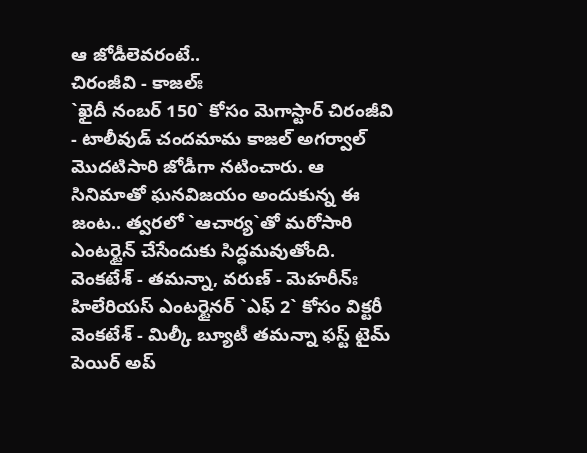ఆ జోడీలెవరంటే..
చిరంజీవి - కాజల్ః
`ఖైదీ నంబర్ 150` కోసం మెగాస్టార్ చిరంజీవి - టాలీవుడ్ చందమామ కాజల్ అగర్వాల్ మొదటిసారి జోడీగా నటించారు. ఆ సినిమాతో ఘనవిజయం అందుకున్న ఈ జంట.. త్వరలో `ఆచార్య`తో మరోసారి
ఎంటర్టైన్ చేసేందుకు సిద్ధమవుతోంది.
వెంకటేశ్ - తమన్నా, వరుణ్ - మెహరీన్ః
హిలేరియస్ ఎంటర్టైనర్ `ఎఫ్ 2` కోసం విక్టరీ వెంకటేశ్ - మిల్కీ బ్యూటీ తమన్నా ఫస్ట్ టైమ్ పెయిర్ అప్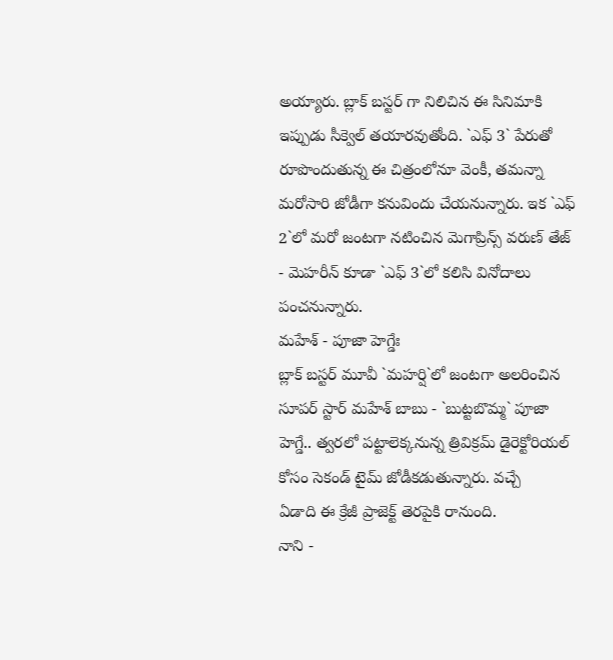అయ్యారు. బ్లాక్ బస్టర్ గా నిలిచిన ఈ సినిమాకి ఇప్పుడు సీక్వెల్ తయారవుతోంది. `ఎఫ్ 3` పేరుతో
రూపొందుతున్న ఈ చిత్రంలోనూ వెంకీ, తమన్నా మరోసారి జోడీగా కనువిందు చేయనున్నారు. ఇక `ఎఫ్ 2`లో మరో జంటగా నటించిన మెగాప్రిన్స్ వరుణ్ తేజ్ - మెహరీన్ కూడా `ఎఫ్ 3`లో కలిసి వినోదాలు పంచనున్నారు.
మహేశ్ - పూజా హెగ్డేః
బ్లాక్ బస్టర్ మూవీ `మహర్షి`లో జంటగా అలరించిన సూపర్ స్టార్ మహేశ్ బాబు - `బుట్టబొమ్మ` పూజా హెగ్డే.. త్వరలో పట్టాలెక్కనున్న త్రివిక్రమ్ డైరెక్టోరియల్ కోసం సెకండ్ టైమ్ జోడీకడుతున్నారు. వచ్చే
ఏడాది ఈ క్రేజీ ప్రాజెక్ట్ తెరపైకి రానుంది.
నాని -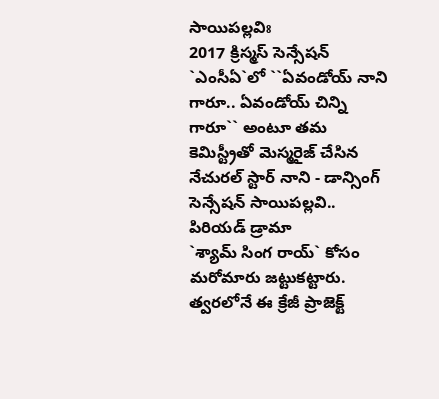సాయిపల్లవిః
2017 క్రిస్మస్ సెన్సేషన్ `ఎంసీఏ`లో ``ఏవండోయ్ నాని గారూ.. ఏవండోయ్ చిన్ని గారూ`` అంటూ తమ కెమిస్ట్రీతో మెస్మరైజ్ చేసిన నేచురల్ స్టార్ నాని - డాన్సింగ్ సెన్సేషన్ సాయిపల్లవి.. పిరియడ్ డ్రామా
`శ్యామ్ సింగ రాయ్` కోసం మరోమారు జట్టుకట్టారు. త్వరలోనే ఈ క్రేజీ ప్రాజెక్ట్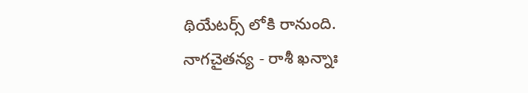థియేటర్స్ లోకి రానుంది.
నాగచైతన్య - రాశీ ఖన్నాః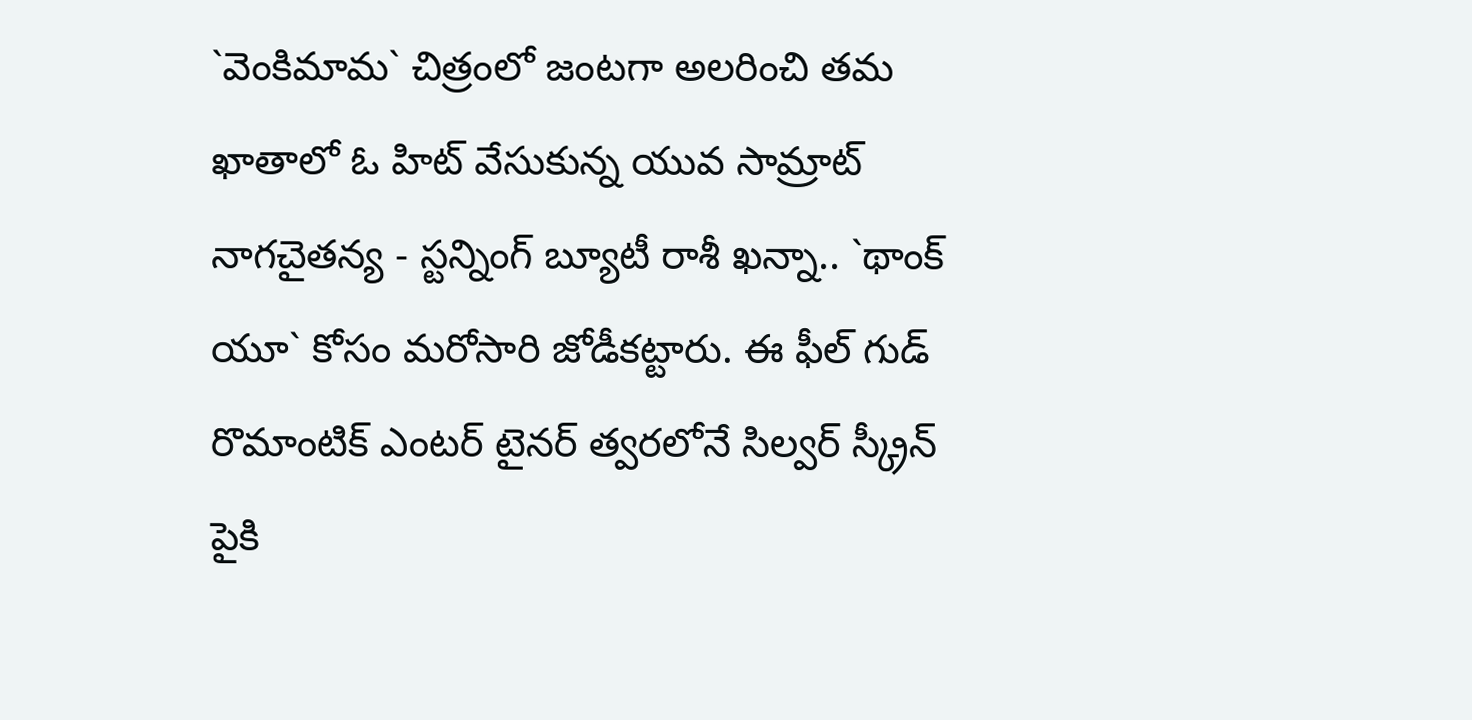`వెంకిమామ` చిత్రంలో జంటగా అలరించి తమ ఖాతాలో ఓ హిట్ వేసుకున్న యువ సామ్రాట్ నాగచైతన్య - స్టన్నింగ్ బ్యూటీ రాశీ ఖన్నా.. `థాంక్ యూ` కోసం మరోసారి జోడీకట్టారు. ఈ ఫీల్ గుడ్ రొమాంటిక్ ఎంటర్ టైనర్ త్వరలోనే సిల్వర్ స్క్రీన్ పైకి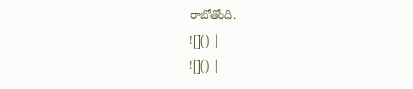రాబోతోంది.
![]() |
![]() |